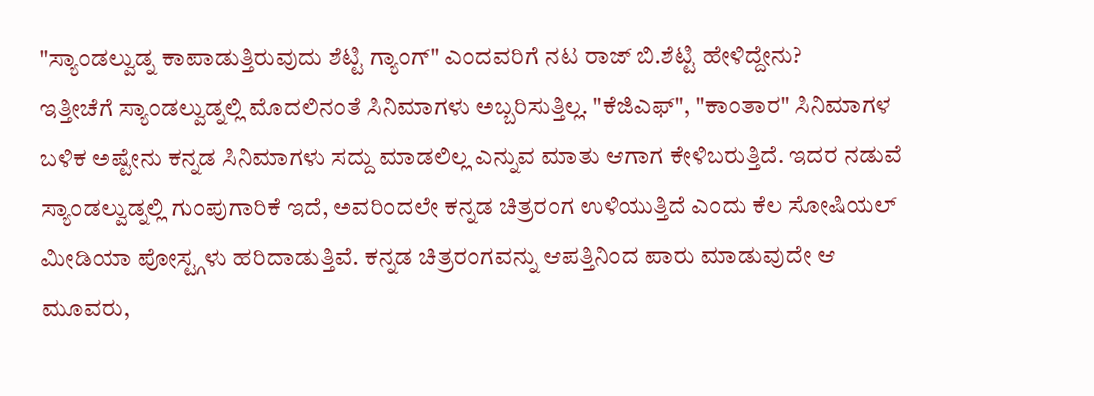"ಸ್ಯಾಂಡಲ್ವುಡ್ನ ಕಾಪಾಡುತ್ತಿರುವುದು ಶೆಟ್ಟಿ ಗ್ಯಾಂಗ್" ಎಂದವರಿಗೆ ನಟ ರಾಜ್ ಬಿ.ಶೆಟ್ಟಿ ಹೇಳಿದ್ದೇನು?
ಇತ್ತೀಚೆಗೆ ಸ್ಯಾಂಡಲ್ವುಡ್ನಲ್ಲಿ ಮೊದಲಿನಂತೆ ಸಿನಿಮಾಗಳು ಅಬ್ಬರಿಸುತ್ತಿಲ್ಲ. "ಕೆಜಿಎಫ್", "ಕಾಂತಾರ" ಸಿನಿಮಾಗಳ ಬಳಿಕ ಅಷ್ಟೇನು ಕನ್ನಡ ಸಿನಿಮಾಗಳು ಸದ್ದು ಮಾಡಲಿಲ್ಲ ಎನ್ನುವ ಮಾತು ಆಗಾಗ ಕೇಳಿಬರುತ್ತಿದೆ. ಇದರ ನಡುವೆ ಸ್ಯಾಂಡಲ್ವುಡ್ನಲ್ಲಿ ಗುಂಪುಗಾರಿಕೆ ಇದೆ, ಅವರಿಂದಲೇ ಕನ್ನಡ ಚಿತ್ರರಂಗ ಉಳಿಯುತ್ತಿದೆ ಎಂದು ಕೆಲ ಸೋಷಿಯಲ್ ಮೀಡಿಯಾ ಪೋಸ್ಟ್ಗಳು ಹರಿದಾಡುತ್ತಿವೆ. ಕನ್ನಡ ಚಿತ್ರರಂಗವನ್ನು ಆಪತ್ತಿನಿಂದ ಪಾರು ಮಾಡುವುದೇ ಆ ಮೂವರು,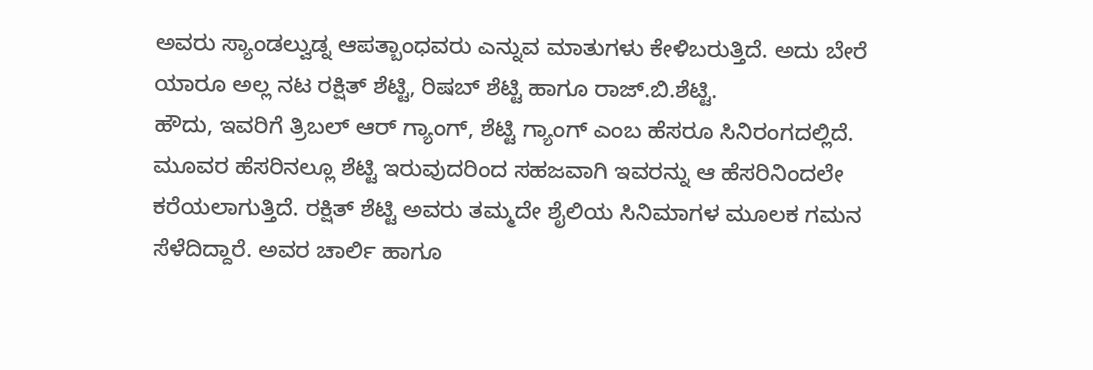ಅವರು ಸ್ಯಾಂಡಲ್ವುಡ್ನ ಆಪತ್ಬಾಂಧವರು ಎನ್ನುವ ಮಾತುಗಳು ಕೇಳಿಬರುತ್ತಿದೆ. ಅದು ಬೇರೆ ಯಾರೂ ಅಲ್ಲ ನಟ ರಕ್ಷಿತ್ ಶೆಟ್ಟಿ, ರಿಷಬ್ ಶೆಟ್ಟಿ ಹಾಗೂ ರಾಜ್.ಬಿ.ಶೆಟ್ಟಿ.
ಹೌದು, ಇವರಿಗೆ ತ್ರಿಬಲ್ ಆರ್ ಗ್ಯಾಂಗ್, ಶೆಟ್ಟಿ ಗ್ಯಾಂಗ್ ಎಂಬ ಹೆಸರೂ ಸಿನಿರಂಗದಲ್ಲಿದೆ. ಮೂವರ ಹೆಸರಿನಲ್ಲೂ ಶೆಟ್ಟಿ ಇರುವುದರಿಂದ ಸಹಜವಾಗಿ ಇವರನ್ನು ಆ ಹೆಸರಿನಿಂದಲೇ ಕರೆಯಲಾಗುತ್ತಿದೆ. ರಕ್ಷಿತ್ ಶೆಟ್ಟಿ ಅವರು ತಮ್ಮದೇ ಶೈಲಿಯ ಸಿನಿಮಾಗಳ ಮೂಲಕ ಗಮನ ಸೆಳೆದಿದ್ದಾರೆ. ಅವರ ಚಾರ್ಲಿ ಹಾಗೂ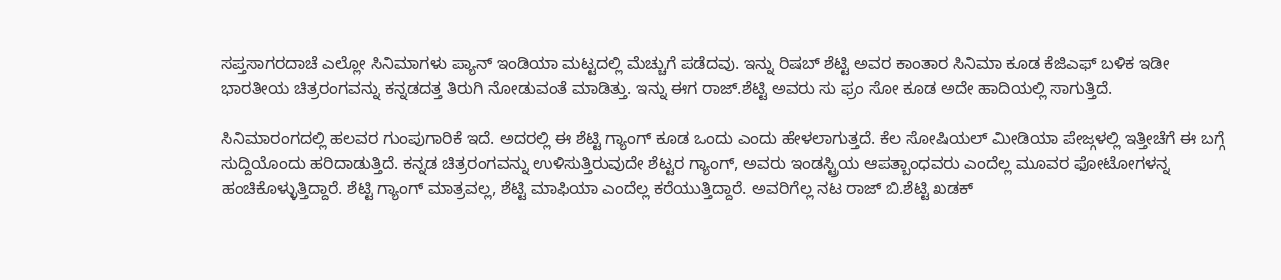ಸಪ್ತಸಾಗರದಾಚೆ ಎಲ್ಲೋ ಸಿನಿಮಾಗಳು ಪ್ಯಾನ್ ಇಂಡಿಯಾ ಮಟ್ಟದಲ್ಲಿ ಮೆಚ್ಚುಗೆ ಪಡೆದವು. ಇನ್ನು ರಿಷಬ್ ಶೆಟ್ಟಿ ಅವರ ಕಾಂತಾರ ಸಿನಿಮಾ ಕೂಡ ಕೆಜಿಎಫ್ ಬಳಿಕ ಇಡೀ ಭಾರತೀಯ ಚಿತ್ರರಂಗವನ್ನು ಕನ್ನಡದತ್ತ ತಿರುಗಿ ನೋಡುವಂತೆ ಮಾಡಿತ್ತು. ಇನ್ನು ಈಗ ರಾಜ್.ಶೆಟ್ಟಿ ಅವರು ಸು ಫ್ರಂ ಸೋ ಕೂಡ ಅದೇ ಹಾದಿಯಲ್ಲಿ ಸಾಗುತ್ತಿದೆ.

ಸಿನಿಮಾರಂಗದಲ್ಲಿ ಹಲವರ ಗುಂಪುಗಾರಿಕೆ ಇದೆ. ಅದರಲ್ಲಿ ಈ ಶೆಟ್ಟಿ ಗ್ಯಾಂಗ್ ಕೂಡ ಒಂದು ಎಂದು ಹೇಳಲಾಗುತ್ತದೆ. ಕೆಲ ಸೋಷಿಯಲ್ ಮೀಡಿಯಾ ಪೇಜ್ಗಳಲ್ಲಿ ಇತ್ತೀಚೆಗೆ ಈ ಬಗ್ಗೆ ಸುದ್ದಿಯೊಂದು ಹರಿದಾಡುತ್ತಿದೆ. ಕನ್ನಡ ಚಿತ್ರರಂಗವನ್ನು ಉಳಿಸುತ್ತಿರುವುದೇ ಶೆಟ್ಟರ ಗ್ಯಾಂಗ್, ಅವರು ಇಂಡಸ್ಟ್ರಿಯ ಆಪತ್ಬಾಂಧವರು ಎಂದೆಲ್ಲ ಮೂವರ ಫೋಟೋಗಳನ್ನ ಹಂಚಿಕೊಳ್ಳುತ್ತಿದ್ದಾರೆ. ಶೆಟ್ಟಿ ಗ್ಯಾಂಗ್ ಮಾತ್ರವಲ್ಲ, ಶೆಟ್ಟಿ ಮಾಫಿಯಾ ಎಂದೆಲ್ಲ ಕರೆಯುತ್ತಿದ್ದಾರೆ. ಅವರಿಗೆಲ್ಲ ನಟ ರಾಜ್ ಬಿ.ಶೆಟ್ಟಿ ಖಡಕ್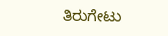ತಿರುಗೇಟು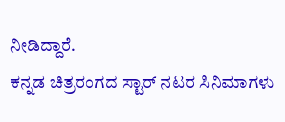ನೀಡಿದ್ದಾರೆ.
ಕನ್ನಡ ಚಿತ್ರರಂಗದ ಸ್ಟಾರ್ ನಟರ ಸಿನಿಮಾಗಳು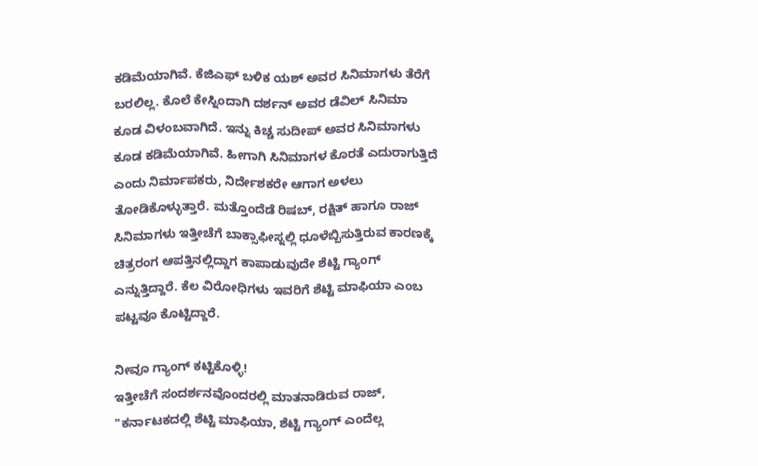ಕಡಿಮೆಯಾಗಿವೆ. ಕೆಜಿಎಫ್ ಬಳಿಕ ಯಶ್ ಅವರ ಸಿನಿಮಾಗಳು ತೆರೆಗೆ ಬರಲಿಲ್ಲ. ಕೊಲೆ ಕೇಸ್ನಿಂದಾಗಿ ದರ್ಶನ್ ಅವರ ಡೆವಿಲ್ ಸಿನಿಮಾ ಕೂಡ ವಿಳಂಬವಾಗಿದೆ. ಇನ್ನು ಕಿಚ್ಚ ಸುದೀಪ್ ಅವರ ಸಿನಿಮಾಗಳು ಕೂಡ ಕಡಿಮೆಯಾಗಿವೆ. ಹೀಗಾಗಿ ಸಿನಿಮಾಗಳ ಕೊರತೆ ಎದುರಾಗುತ್ತಿದೆ ಎಂದು ನಿರ್ಮಾಪಕರು, ನಿರ್ದೇಶಕರೇ ಆಗಾಗ ಅಳಲು ತೋಡಿಕೊಳ್ಳುತ್ತಾರೆ. ಮತ್ತೊಂದೆಡೆ ರಿಷಬ್, ರಕ್ಷಿತ್ ಹಾಗೂ ರಾಜ್ ಸಿನಿಮಾಗಳು ಇತ್ತೀಚೆಗೆ ಬಾಕ್ಸಾಫೀಸ್ನಲ್ಲಿ ಧೂಳೆಬ್ಬಿಸುತ್ತಿರುವ ಕಾರಣಕ್ಕೆ ಚಿತ್ರರಂಗ ಆಪತ್ತಿನಲ್ಲಿದ್ದಾಗ ಕಾಪಾಡುವುದೇ ಶೆಟ್ಟಿ ಗ್ಯಾಂಗ್ ಎನ್ನುತ್ತಿದ್ದಾರೆ. ಕೆಲ ವಿರೋಧಿಗಳು ಇವರಿಗೆ ಶೆಟ್ಟಿ ಮಾಫಿಯಾ ಎಂಬ ಪಟ್ಟವೂ ಕೊಟ್ಟಿದ್ದಾರೆ.

ನೀವೂ ಗ್ಯಾಂಗ್ ಕಟ್ಟಿಕೊಳ್ಳಿ!
ಇತ್ತೀಚೆಗೆ ಸಂದರ್ಶನವೊಂದರಲ್ಲಿ ಮಾತನಾಡಿರುವ ರಾಜ್, "ಕರ್ನಾಟಕದಲ್ಲಿ ಶೆಟ್ಟಿ ಮಾಫಿಯಾ, ಶೆಟ್ಟಿ ಗ್ಯಾಂಗ್ ಎಂದೆಲ್ಲ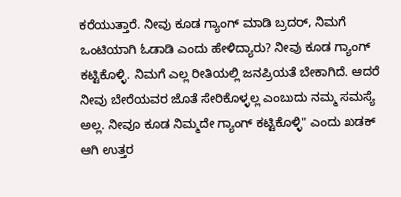ಕರೆಯುತ್ತಾರೆ. ನೀವು ಕೂಡ ಗ್ಯಾಂಗ್ ಮಾಡಿ ಬ್ರದರ್, ನಿಮಗೆ ಒಂಟಿಯಾಗಿ ಓಡಾಡಿ ಎಂದು ಹೇಳಿದ್ಯಾರು? ನೀವು ಕೂಡ ಗ್ಯಾಂಗ್ ಕಟ್ಟಿಕೊಳ್ಳಿ. ನಿಮಗೆ ಎಲ್ಲ ರೀತಿಯಲ್ಲಿ ಜನಪ್ರಿಯತೆ ಬೇಕಾಗಿದೆ. ಆದರೆ ನೀವು ಬೇರೆಯವರ ಜೊತೆ ಸೇರಿಕೊಳ್ಳಲ್ಲ ಎಂಬುದು ನಮ್ಮ ಸಮಸ್ಯೆ ಅಲ್ಲ. ನೀವೂ ಕೂಡ ನಿಮ್ಮದೇ ಗ್ಯಾಂಗ್ ಕಟ್ಟಿಕೊಳ್ಳಿ" ಎಂದು ಖಡಕ್ ಆಗಿ ಉತ್ತರ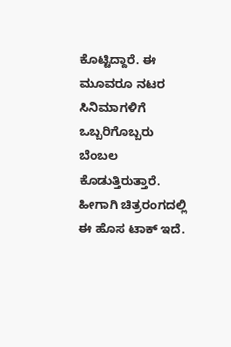ಕೊಟ್ಟಿದ್ದಾರೆ. ಈ ಮೂವರೂ ನಟರ ಸಿನಿಮಾಗಳಿಗೆ ಒಬ್ಬರಿಗೊಬ್ಬರು ಬೆಂಬಲ ಕೊಡುತ್ತಿರುತ್ತಾರೆ. ಹೀಗಾಗಿ ಚಿತ್ರರಂಗದಲ್ಲಿ ಈ ಹೊಸ ಟಾಕ್ ಇದೆ.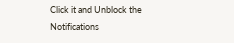Click it and Unblock the Notifications